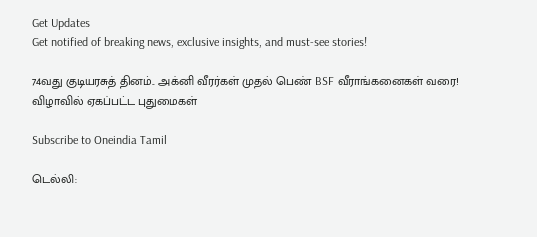Get Updates
Get notified of breaking news, exclusive insights, and must-see stories!

74வது குடியரசுத் தினம்.. அக்னி வீரர்கள் முதல் பெண் BSF வீராங்கனைகள் வரை! விழாவில் ஏகப்பட்ட புதுமைகள்

Subscribe to Oneindia Tamil

டெல்லி: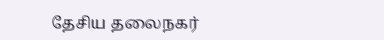தேசிய தலைநகர்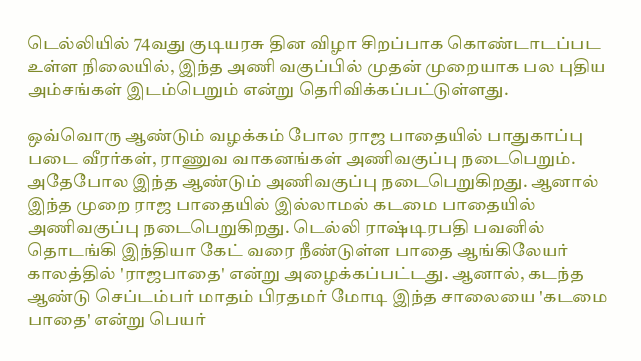டெல்லியில் 74வது குடியரசு தின விழா சிறப்பாக கொண்டாடப்பட உள்ள நிலையில், இந்த அணி வகுப்பில் முதன் முறையாக பல புதிய அம்சங்கள் இடம்பெறும் என்று தெரிவிக்கப்பட்டுள்ளது.

ஒவ்வொரு ஆண்டும் வழக்கம் போல ராஜ பாதையில் பாதுகாப்பு படை வீரர்கள், ராணுவ வாகனங்கள் அணிவகுப்பு நடைபெறும். அதேபோல இந்த ஆண்டும் அணிவகுப்பு நடைபெறுகிறது. ஆனால் இந்த முறை ராஜ பாதையில் இல்லாமல் கடமை பாதையில் அணிவகுப்பு நடைபெறுகிறது. டெல்லி ராஷ்டிரபதி பவனில் தொடங்கி இந்தியா கேட் வரை நீண்டுள்ள பாதை ஆங்கிலேயர் காலத்தில் 'ராஜபாதை' என்று அழைக்கப்பட்டது. ஆனால், கடந்த ஆண்டு செப்டம்பர் மாதம் பிரதமர் மோடி இந்த சாலையை 'கடமை பாதை' என்று பெயர்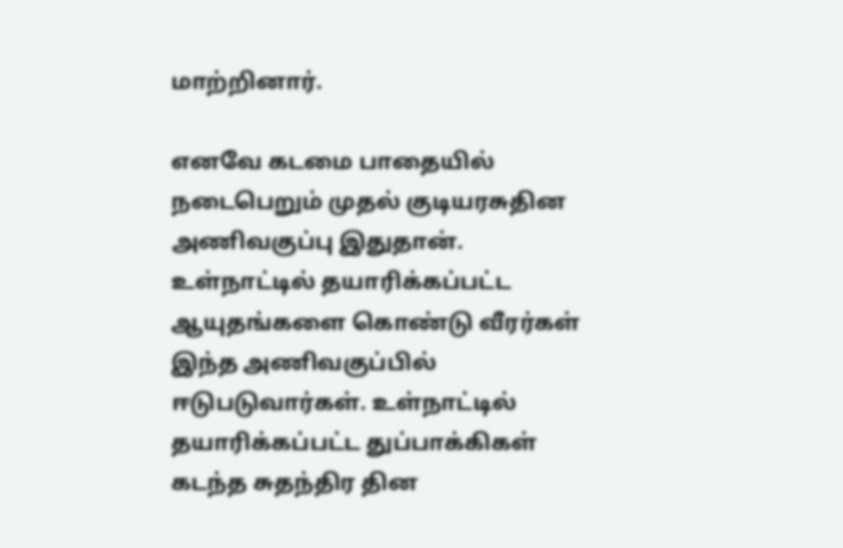மாற்றினார்.

எனவே கடமை பாதையில் நடைபெறும் முதல் குடியரசுதின அணிவகுப்பு இதுதான். உள்நாட்டில் தயாரிக்கப்பட்ட ஆயுதங்களை கொண்டு வீரர்கள் இந்த அணிவகுப்பில் ஈடுபடுவார்கள். உள்நாட்டில் தயாரிக்கப்பட்ட துப்பாக்கிகள் கடந்த சுதந்திர தின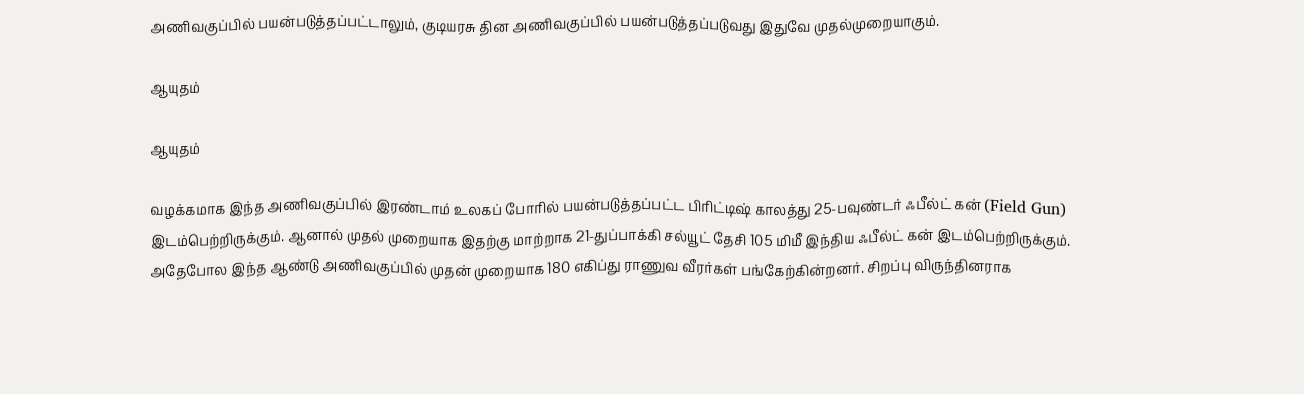அணிவகுப்பில் பயன்படுத்தப்பட்டாலும், குடியரசு தின அணிவகுப்பில் பயன்படுத்தப்படுவது இதுவே முதல்முறையாகும்.

ஆயுதம்

ஆயுதம்

வழக்கமாக இந்த அணிவகுப்பில் இரண்டாம் உலகப் போரில் பயன்படுத்தப்பட்ட பிரிட்டிஷ் காலத்து 25-பவுண்டர் ஃபீல்ட் கன் (Field Gun) இடம்பெற்றிருக்கும். ஆனால் முதல் முறையாக இதற்கு மாற்றாக 21-துப்பாக்கி சல்யூட் தேசி 105 மிமீ இந்திய ஃபீல்ட் கன் இடம்பெற்றிருக்கும். அதேபோல இந்த ஆண்டு அணிவகுப்பில் முதன் முறையாக 180 எகிப்து ராணுவ வீரர்கள் பங்கேற்கின்றனர். சிறப்பு விருந்தினராக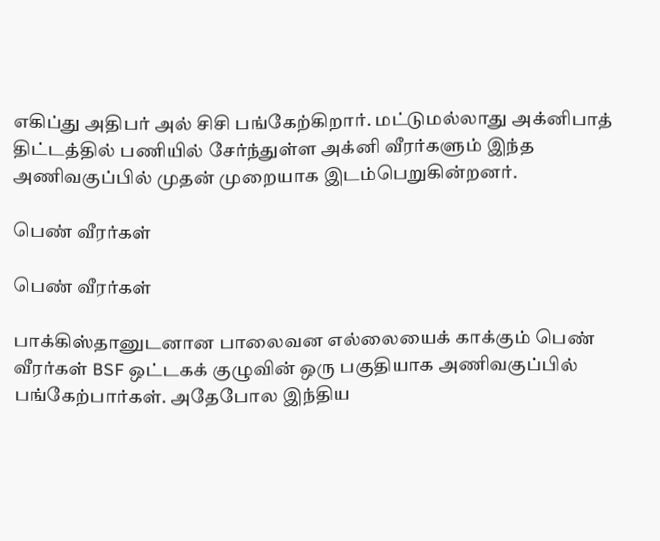எகிப்து அதிபர் அல் சிசி பங்கேற்கிறார். மட்டுமல்லாது அக்னிபாத் திட்டத்தில் பணியில் சேர்ந்துள்ள அக்னி வீரர்களும் இந்த அணிவகுப்பில் முதன் முறையாக இடம்பெறுகின்றனர்.

பெண் வீரர்கள்

பெண் வீரர்கள்

பாக்கிஸ்தானுடனான பாலைவன எல்லையைக் காக்கும் பெண் வீரர்கள் BSF ஒட்டகக் குழுவின் ஒரு பகுதியாக அணிவகுப்பில் பங்கேற்பார்கள். அதேபோல இந்திய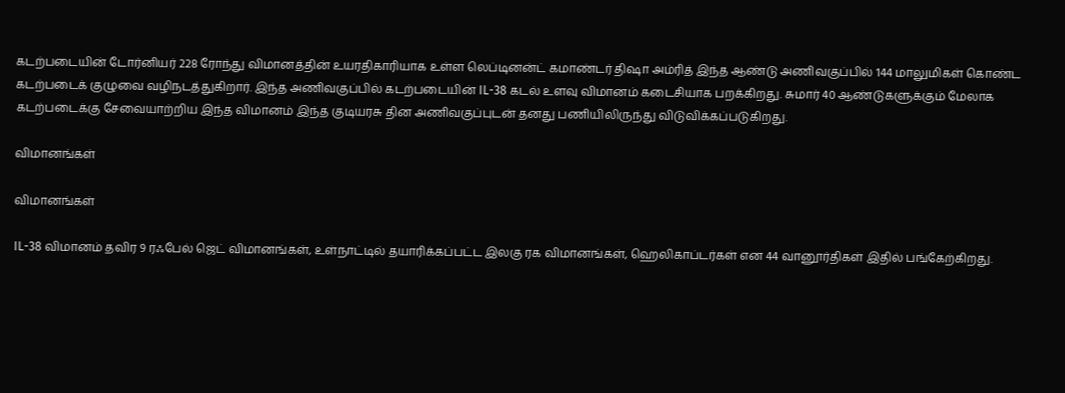கடற்படையின் டோர்னியர் 228 ரோந்து விமானத்தின் உயரதிகாரியாக உள்ள லெப்டினன்ட் கமாண்டர் திஷா அம்ரித் இந்த ஆண்டு அணிவகுப்பில் 144 மாலுமிகள் கொண்ட கடற்படைக் குழுவை வழிநடத்துகிறார். இந்த அணிவகுப்பில் கடற்படையின் IL-38 கடல் உளவு விமானம் கடைசியாக பறக்கிறது. சுமார் 40 ஆண்டுகளுக்கும் மேலாக கடற்படைக்கு சேவையாற்றிய இந்த விமானம் இந்த குடியரசு தின அணிவகுப்புடன் தனது பணியிலிருந்து விடுவிக்கப்படுகிறது.

விமானங்கள்

விமானங்கள்

IL-38 விமானம் தவிர 9 ரஃபேல் ஜெட் விமானங்கள், உள்நாட்டில் தயாரிக்கப்பட்ட இலகு ரக விமானங்கள், ஹெலிகாப்டர்கள் என 44 வானூர்திகள் இதில் பங்கேற்கிறது.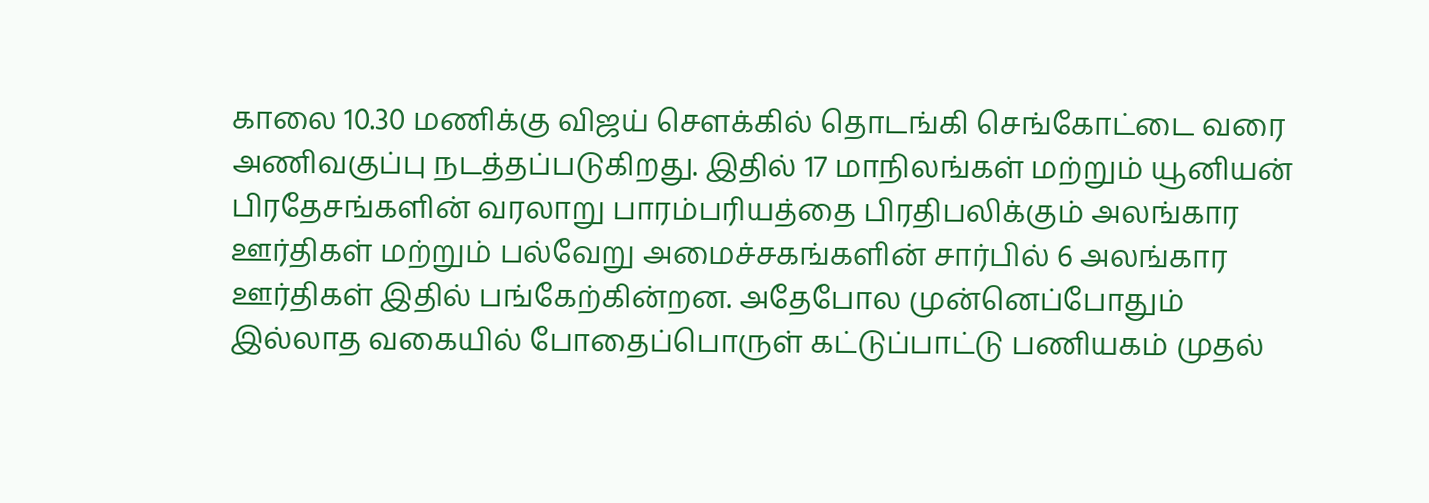காலை 10.30 மணிக்கு விஜய் சௌக்கில் தொடங்கி செங்கோட்டை வரை அணிவகுப்பு நடத்தப்படுகிறது. இதில் 17 மாநிலங்கள் மற்றும் யூனியன் பிரதேசங்களின் வரலாறு பாரம்பரியத்தை பிரதிபலிக்கும் அலங்கார ஊர்திகள் மற்றும் பல்வேறு அமைச்சகங்களின் சார்பில் 6 அலங்கார ஊர்திகள் இதில் பங்கேற்கின்றன. அதேபோல முன்னெப்போதும் இல்லாத வகையில் போதைப்பொருள் கட்டுப்பாட்டு பணியகம் முதல்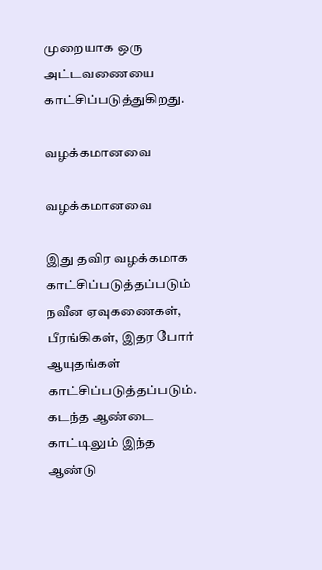முறையாக ஒரு அட்டவணையை காட்சிப்படுத்துகிறது.

வழக்கமானவை

வழக்கமானவை

இது தவிர வழக்கமாக காட்சிப்படுத்தப்படும் நவீன ஏவுகணைகள், பீரங்கிகள், இதர போர் ஆயுதங்கள் காட்சிப்படுத்தப்படும். கடந்த ஆண்டை காட்டிலும் இந்த ஆண்டு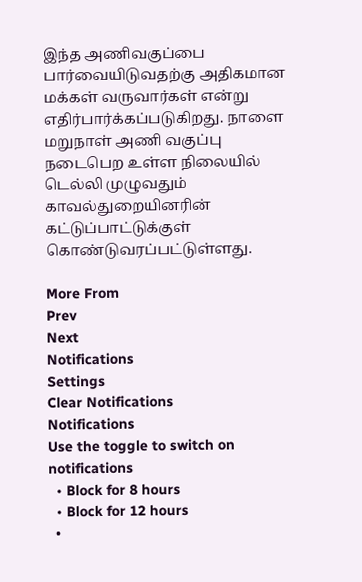இந்த அணிவகுப்பை பார்வையிடுவதற்கு அதிகமான மக்கள் வருவார்கள் என்று எதிர்பார்க்கப்படுகிறது. நாளை மறுநாள் அணி வகுப்பு நடைபெற உள்ள நிலையில் டெல்லி முழுவதும் காவல்துறையினரின் கட்டுப்பாட்டுக்குள் கொண்டுவரப்பட்டுள்ளது.

More From
Prev
Next
Notifications
Settings
Clear Notifications
Notifications
Use the toggle to switch on notifications
  • Block for 8 hours
  • Block for 12 hours
  •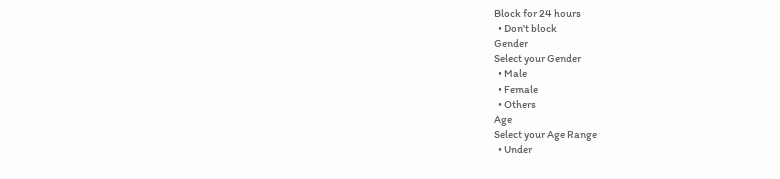Block for 24 hours
  • Don't block
Gender
Select your Gender
  • Male
  • Female
  • Others
Age
Select your Age Range
  • Under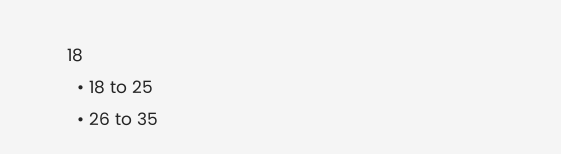18
  • 18 to 25
  • 26 to 35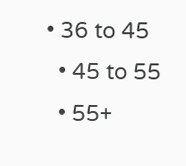• 36 to 45
  • 45 to 55
  • 55+